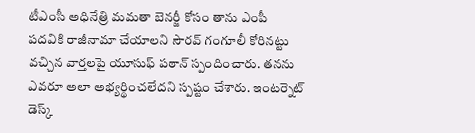టీఎంసీ అధినేత్రి మమతా బెనర్జీ కోసం తాను ఎంపీ పదవికి రాజీనామా చేయాలని సౌరవ్ గంగూలీ కోరినట్టు వచ్చిన వార్తలపై యూసుఫ్ పఠాన్ స్పందించారు. తనను ఎవరూ అలా అభ్యర్థించలేదని స్పష్టం చేశారు. ఇంటర్నెట్ డెస్క్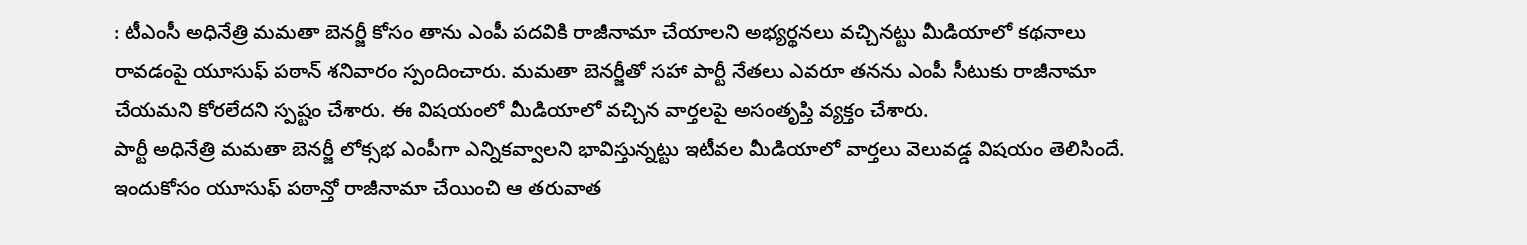: టీఎంసీ అధినేత్రి మమతా బెనర్జీ కోసం తాను ఎంపీ పదవికి రాజీనామా చేయాలని అభ్యర్థనలు వచ్చినట్టు మీడియాలో కథనాలు రావడంపై యూసుఫ్ పఠాన్ శనివారం స్పందించారు. మమతా బెనర్జీతో సహా పార్టీ నేతలు ఎవరూ తనను ఎంపీ సీటుకు రాజీనామా చేయమని కోరలేదని స్పష్టం చేశారు. ఈ విషయంలో మీడియాలో వచ్చిన వార్తలపై అసంతృప్తి వ్యక్తం చేశారు.
పార్టీ అధినేత్రి మమతా బెనర్జీ లోక్సభ ఎంపీగా ఎన్నికవ్వాలని భావిస్తున్నట్టు ఇటీవల మీడియాలో వార్తలు వెలువడ్డ విషయం తెలిసిందే. ఇందుకోసం యూసుఫ్ పఠాన్తో రాజీనామా చేయించి ఆ తరువాత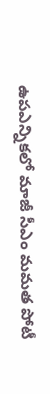ఉపఎన్నికలో మాజీ సీఎం మమత పోటీ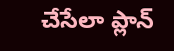చేసేలా ప్లాన్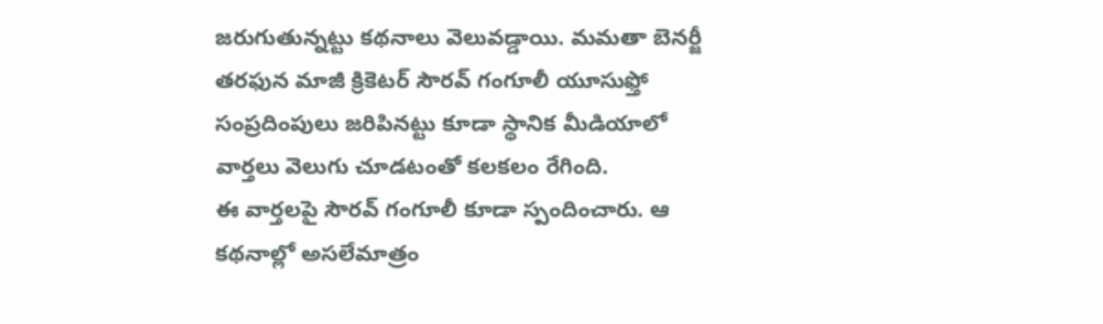జరుగుతున్నట్టు కథనాలు వెలువడ్డాయి. మమతా బెనర్జీ తరఫున మాజీ క్రికెటర్ సౌరవ్ గంగూలీ యూసుఫ్తో సంప్రదింపులు జరిపినట్టు కూడా స్థానిక మీడియాలో వార్తలు వెలుగు చూడటంతో కలకలం రేగింది.
ఈ వార్తలపై సౌరవ్ గంగూలీ కూడా స్పందించారు. ఆ కథనాల్లో అసలేమాత్రం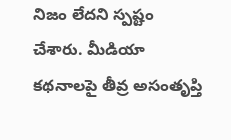నిజం లేదని స్పష్టం చేశారు. మీడియా కథనాలపై తీవ్ర అసంతృప్తి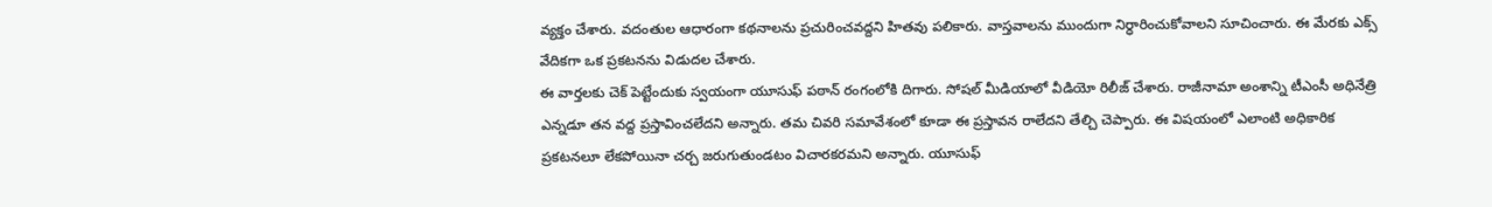వ్యక్తం చేశారు. వదంతుల ఆధారంగా కథనాలను ప్రచురించవద్దని హితవు పలికారు. వాస్తవాలను ముందుగా నిర్ధారించుకోవాలని సూచించారు. ఈ మేరకు ఎక్స్ వేదికగా ఒక ప్రకటనను విడుదల చేశారు.
ఈ వార్తలకు చెక్ పెట్టేందుకు స్వయంగా యూసుఫ్ పఠాన్ రంగంలోకి దిగారు. సోషల్ మీడియాలో వీడియో రిలీజ్ చేశారు. రాజీనామా అంశాన్ని టీఎంసీ అధినేత్రి ఎన్నడూ తన వద్ద ప్రస్తావించలేదని అన్నారు. తమ చివరి సమావేశంలో కూడా ఈ ప్రస్తావన రాలేదని తేల్చి చెప్పారు. ఈ విషయంలో ఎలాంటి అధికారిక ప్రకటనలూ లేకపోయినా చర్చ జరుగుతుండటం విచారకరమని అన్నారు. యూసుఫ్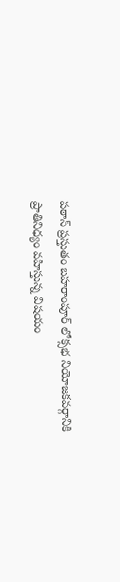పఠాన్ ప్రస్తుతం బహరాంపూర్ లోక్సభ నియోజకవర్గానికి ప్రాతినిధ్యం వహిస్తున్న విషయం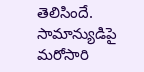తెలిసిందే.
సామాన్యుడిపై మరోసారి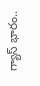గ్యాస్ భారం..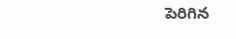పెరిగిన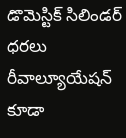డొమెస్టిక్ సిలిండర్ ధరలు
రీవాల్యూయేషన్ కూడా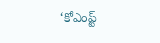‘కోఎంప్ట్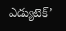ఎడ్యుటెక్’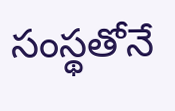సంస్థతోనే